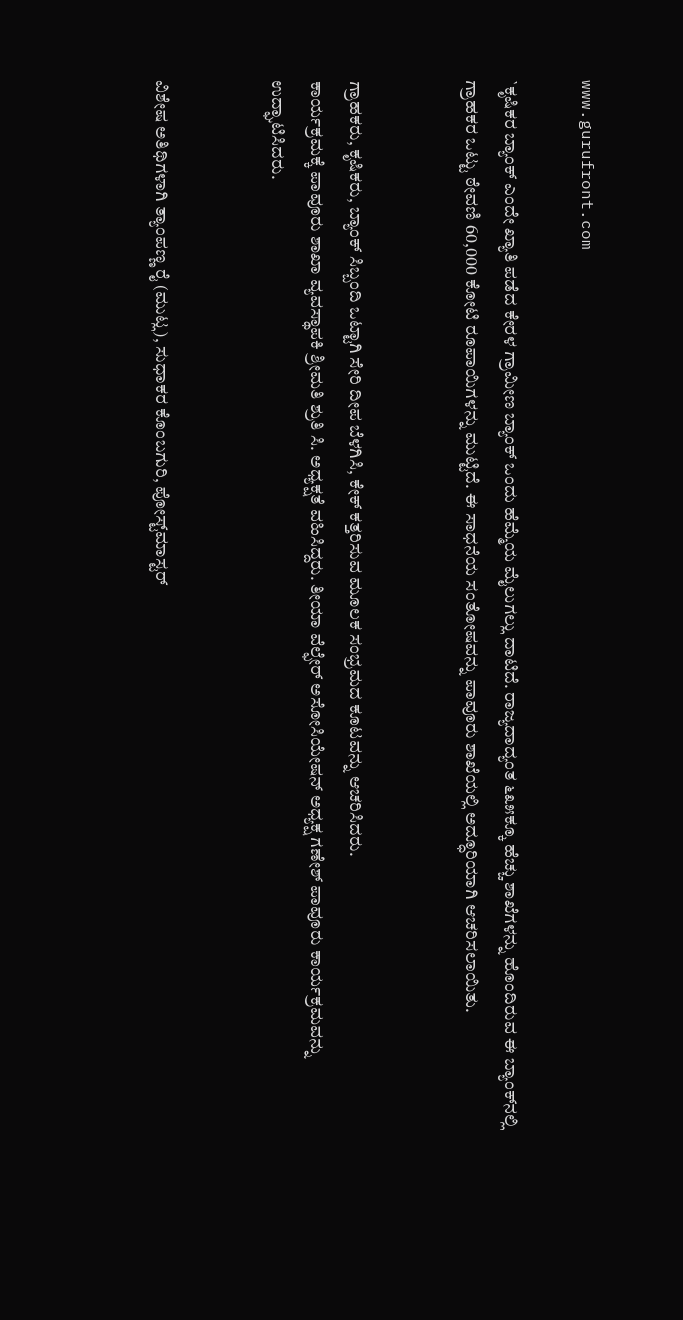www.gurufront.com

`ಕೃಷಿಕರ ಬ್ಯಾಂಕ್ ಎಂದೇ ಖ್ಯಾತಿ ಪಡೆದ ಕೇರಳ ಗ್ರಾಮೀಣ ಬ್ಯಾಂಕ್ ಒಂದು ಹೆಮ್ಮೆಯ ಮೈಲುಗಲ್ಲು ದಾಟಿದೆ. ರಾಜ್ಯದಾದ್ಯಂತ ೬೩೫ಕ್ಕೂ ಹೆಚ್ಚು ಶಾಖೆಗಳನ್ನು ಹೊಂದಿರುವ ಈ ಬ್ಯಾಂಕ್‌ನಲ್ಲಿ ಗ್ರಾಹಕರ ಒಟ್ಟು ಠೇವಣಿ 60,000 ಕೋಟಿ ರೂಪಾಯಿಗಳನ್ನು ಮುಟ್ಟಿದೆ. ಈ ಸಾಧನೆಯ ಸಂತೋಷವನ್ನು ಪಾವೂರು ಶಾಖೆಯಲ್ಲಿ ಅದ್ಧೂರಿಯಾಗಿ ಆಚರಿಸಲಾಯಿತು.


ಗ್ರಾಹಕರು, ಕೃಷಿಕರು, ಬ್ಯಾಂಕ್ ಸಿಬ್ಬಂದಿ ಒಟ್ಟಾಗಿ ಸೇರಿ ದೀಪ ಬೆಳಗಿಸಿ, ಕೇಕ್ ಕತ್ತರಿಸುವ ಮೂಲಕ ಸಂಭ್ರಮದ ಕೂಟವನ್ನು ಆಚರಿಸಿದರು.
ಕಾರ್ಯಕ್ರಮಕ್ಕೆ ಪಾವೂರು ಶಾಖಾ ವ್ಯವಸ್ಥಾಪಕಿ ಶ್ರೀಮತಿ ಶ್ರುತಿ ಸಿ. ಅಧ್ಯಕ್ಷತೆ ವಹಿಸಿದ್ದರು. ತೀಯಾ ವೆಲ್ಫೇರ್ ಅಸೋಸಿಯೇಷನ್ ಅಧ್ಯಕ್ಷ ಗಣೇಶ್ ಪಾವೂರು ಕಾರ್ಯಕ್ರಮವನ್ನು ಉದ್ಘಾಟಿಸಿದರು.


ವಿಶೇಷ ಅತಿಥಿಗಳಾಗಿ ತ್ಯಾಂಪಣ್ಣ ರೈ (ಮುಟ್ಲ), ಸುಧಾಕರ ಕೊಂಬಗುರಿ, ಪೋಸ್ಟ್‌ಮಾಸ್ಟರ್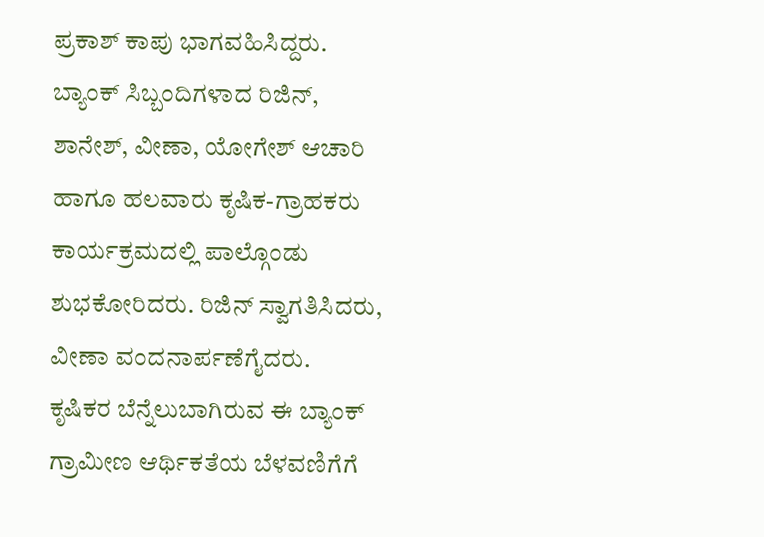ಪ್ರಕಾಶ್ ಕಾಪು ಭಾಗವಹಿಸಿದ್ದರು. ಬ್ಯಾಂಕ್ ಸಿಬ್ಬಂದಿಗಳಾದ ರಿಜಿನ್, ಶಾನೇಶ್, ವೀಣಾ, ಯೋಗೇಶ್ ಆಚಾರಿ ಹಾಗೂ ಹಲವಾರು ಕೃಷಿಕ-ಗ್ರಾಹಕರು ಕಾರ್ಯಕ್ರಮದಲ್ಲಿ ಪಾಲ್ಗೊಂಡು ಶುಭಕೋರಿದರು. ರಿಜಿನ್ ಸ್ವಾಗತಿಸಿದರು, ವೀಣಾ ವಂದನಾರ್ಪಣೆಗೈದರು.
ಕೃಷಿಕರ ಬೆನ್ನೆಲುಬಾಗಿರುವ ಈ ಬ್ಯಾಂಕ್ ಗ್ರಾಮೀಣ ಆರ್ಥಿಕತೆಯ ಬೆಳವಣಿಗೆಗೆ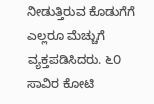ನೀಡುತ್ತಿರುವ ಕೊಡುಗೆಗೆ ಎಲ್ಲರೂ ಮೆಚ್ಚುಗೆ ವ್ಯಕ್ತಪಡಿಸಿದರು. ೬೦ ಸಾವಿರ ಕೋಟಿ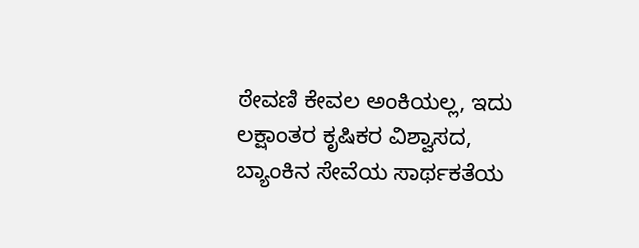ಠೇವಣಿ ಕೇವಲ ಅಂಕಿಯಲ್ಲ, ಇದು ಲಕ್ಷಾಂತರ ಕೃಷಿಕರ ವಿಶ್ವಾಸದ, ಬ್ಯಾಂಕಿನ ಸೇವೆಯ ಸಾರ್ಥಕತೆಯ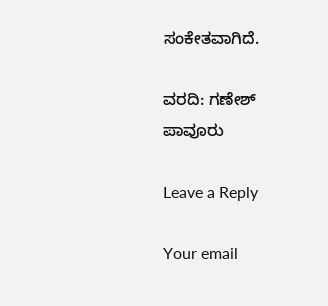ಸಂಕೇತವಾಗಿದೆ.

ವರದಿ: ಗಣೇಶ್ ಪಾವೂರು

Leave a Reply

Your email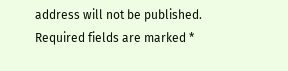address will not be published. Required fields are marked *